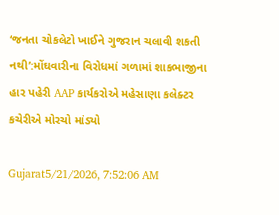‘જનતા ચોકલેટો ખાઈને ગુજરાન ચલાવી શકતી નથી’:મોંઘવારીના વિરોધમાં ગળામાં શાકભાજીના હાર પહેરી AAP કાર્યકરોએ મહેસાણા કલેક્ટર કચેરીએ મોરચો માંડ્યો

Gujarat5/21/2026, 7:52:06 AM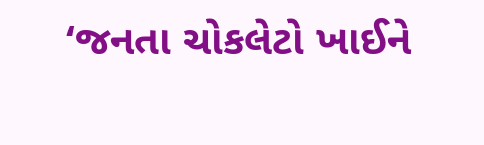‘જનતા ચોકલેટો ખાઈને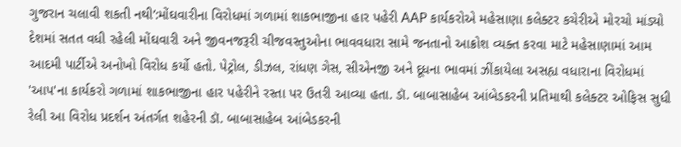ગુજરાન ચલાવી શકતી નથી’:મોંઘવારીના વિરોધમાં ગળામાં શાકભાજીના હાર પહેરી AAP કાર્યકરોએ મહેસાણા કલેક્ટર કચેરીએ મોરચો માંડ્યો
દેશમાં સતત વધી રહેલી મોંઘવારી અને જીવનજરૂરી ચીજવસ્તુઓના ભાવવધારા સામે જનતાનો આક્રોશ વ્યક્ત કરવા માટે મહેસાણામાં આમ આદમી પાર્ટીએ અનોખો વિરોધ કર્યો હતો. પેટ્રોલ, ડીઝલ, રાંધણ ગેસ, સીએનજી અને દૂધના ભાવમાં ઝીંકાયેલા અસહ્ય વધારાના વિરોધમાં 'આપ'ના કાર્યકરો ગળામાં શાકભાજીના હાર પહેરીને રસ્તા પર ઉતરી આવ્યા હતા. ડૉ. બાબાસાહેબ આંબેડકરની પ્રતિમાથી કલેક્ટર ઓફિસ સુધી રેલી આ વિરોધ પ્રદર્શન અંતર્ગત શહેરની ડૉ. બાબાસાહેબ આંબેડકરની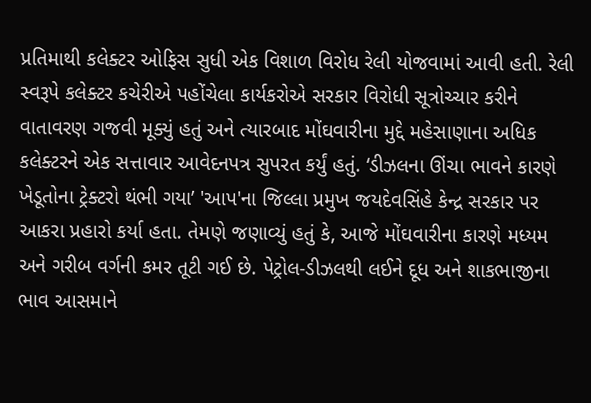પ્રતિમાથી કલેક્ટર ઓફિસ સુધી એક વિશાળ વિરોધ રેલી યોજવામાં આવી હતી. રેલી સ્વરૂપે કલેક્ટર કચેરીએ પહોંચેલા કાર્યકરોએ સરકાર વિરોધી સૂત્રોચ્ચાર કરીને વાતાવરણ ગજવી મૂક્યું હતું અને ત્યારબાદ મોંઘવારીના મુદ્દે મહેસાણાના અધિક કલેક્ટરને એક સત્તાવાર આવેદનપત્ર સુપરત કર્યું હતું. ‘ડીઝલના ઊંચા ભાવને કારણે ખેડૂતોના ટ્રેક્ટરો થંભી ગયા’ 'આપ'ના જિલ્લા પ્રમુખ જયદેવસિંહે કેન્દ્ર સરકાર પર આકરા પ્રહારો કર્યા હતા. તેમણે જણાવ્યું હતું કે, આજે મોંઘવારીના કારણે મધ્યમ અને ગરીબ વર્ગની કમર તૂટી ગઈ છે. પેટ્રોલ-ડીઝલથી લઈને દૂધ અને શાકભાજીના ભાવ આસમાને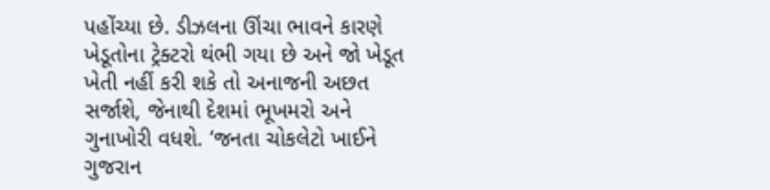પહોંચ્યા છે. ડીઝલના ઊંચા ભાવને કારણે ખેડૂતોના ટ્રેક્ટરો થંભી ગયા છે અને જો ખેડૂત ખેતી નહીં કરી શકે તો અનાજની અછત સર્જાશે, જેનાથી દેશમાં ભૂખમરો અને ગુનાખોરી વધશે. ‘જનતા ચોકલેટો ખાઈને ગુજરાન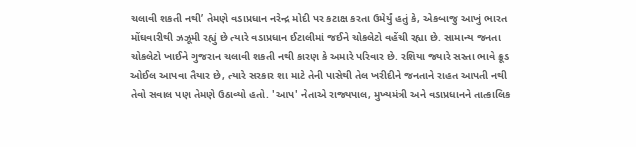ચલાવી શકતી નથી’ તેમણે વડાપ્રધાન નરેન્દ્ર મોદી પર કટાક્ષ કરતા ઉમેર્યું હતું કે, એકબાજુ આખું ભારત મોંઘવારીથી ઝઝૂમી રહ્યું છે ત્યારે વડાપ્રધાન ઈટાલીમાં જઈને ચોકલેટો વહેંચી રહ્યા છે. સામાન્ય જનતા ચોકલેટો ખાઈને ગુજરાન ચલાવી શકતી નથી કારણ કે અમારે પરિવાર છે. રશિયા જ્યારે સસ્તા ભાવે ક્રૂડ ઓઈલ આપવા તૈયાર છે, ત્યારે સરકાર શા માટે તેની પાસેથી તેલ ખરીદીને જનતાને રાહત આપતી નથી તેવો સવાલ પણ તેમણે ઉઠાવ્યો હતો. 'આપ' નેતાએ રાજ્યપાલ, મુખ્યમંત્રી અને વડાપ્રધાનને તાત્કાલિક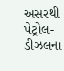અસરથી પેટ્રોલ-ડીઝલના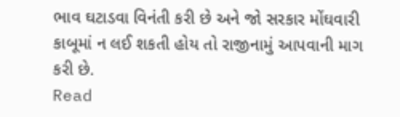ભાવ ઘટાડવા વિનંતી કરી છે અને જો સરકાર મોંઘવારી કાબૂમાં ન લઈ શકતી હોય તો રાજીનામું આપવાની માગ કરી છે.
Read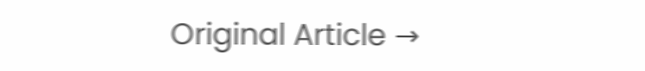Original Article →